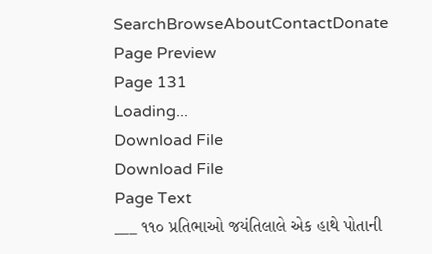SearchBrowseAboutContactDonate
Page Preview
Page 131
Loading...
Download File
Download File
Page Text
___ ૧૧૦ પ્રતિભાઓ જયંતિલાલે એક હાથે પોતાની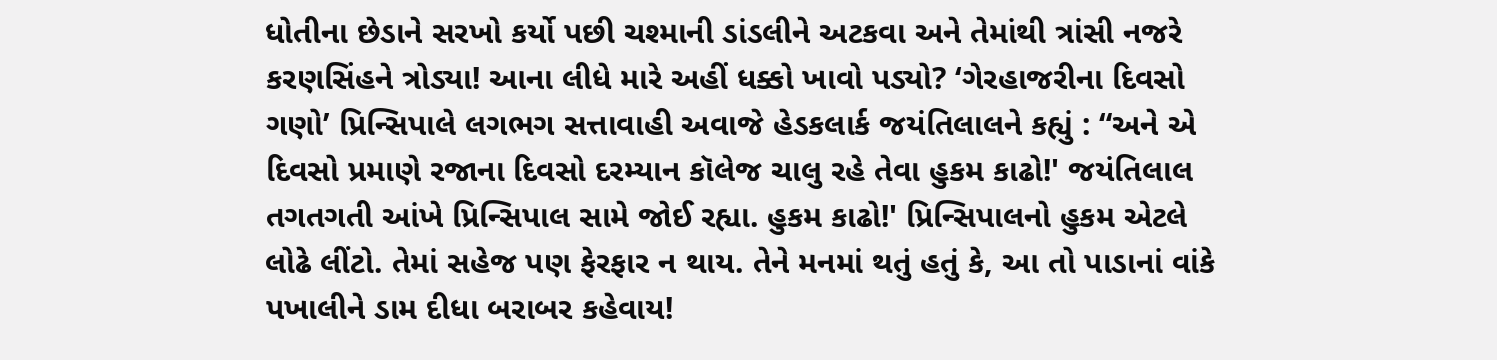ધોતીના છેડાને સરખો કર્યો પછી ચશ્માની ડાંડલીને અટકવા અને તેમાંથી ત્રાંસી નજરે કરણસિંહને ત્રોડ્યા! આના લીધે મારે અહીં ધક્કો ખાવો પડ્યો? ‘ગેરહાજરીના દિવસો ગણો’ પ્રિન્સિપાલે લગભગ સત્તાવાહી અવાજે હેડકલાર્ક જયંતિલાલને કહ્યું : “અને એ દિવસો પ્રમાણે રજાના દિવસો દરમ્યાન કૉલેજ ચાલુ રહે તેવા હુકમ કાઢો!' જયંતિલાલ તગતગતી આંખે પ્રિન્સિપાલ સામે જોઈ રહ્યા. હુકમ કાઢો!' પ્રિન્સિપાલનો હુકમ એટલે લોઢે લીંટો. તેમાં સહેજ પણ ફેરફાર ન થાય. તેને મનમાં થતું હતું કે, આ તો પાડાનાં વાંકે પખાલીને ડામ દીધા બરાબર કહેવાય!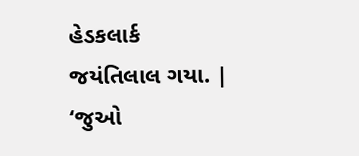હેડકલાર્ક જયંતિલાલ ગયા. | ‘જુઓ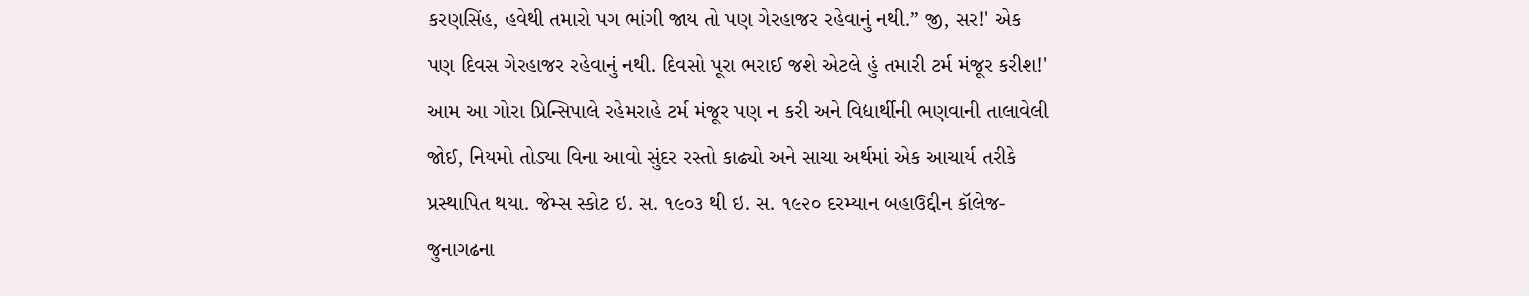કરણસિંહ, હવેથી તમારો પગ ભાંગી જાય તો પણ ગેરહાજર રહેવાનું નથી.” જી, સર!' એક પણ દિવસ ગેરહાજર રહેવાનું નથી. દિવસો પૂરા ભરાઈ જશે એટલે હું તમારી ટર્મ મંજૂર કરીશ!' આમ આ ગોરા પ્રિન્સિપાલે રહેમરાહે ટર્મ મંજૂર પણ ન કરી અને વિદ્યાર્થીની ભણવાની તાલાવેલી જોઈ, નિયમો તોડ્યા વિના આવો સુંદર રસ્તો કાઢ્યો અને સાચા અર્થમાં એક આચાર્ય તરીકે પ્રસ્થાપિત થયા. જેમ્સ સ્કોટ ઇ. સ. ૧૯૦૩ થી ઇ. સ. ૧૯૨૦ દરમ્યાન બહાઉદ્દીન કૉલેજ-જુનાગઢના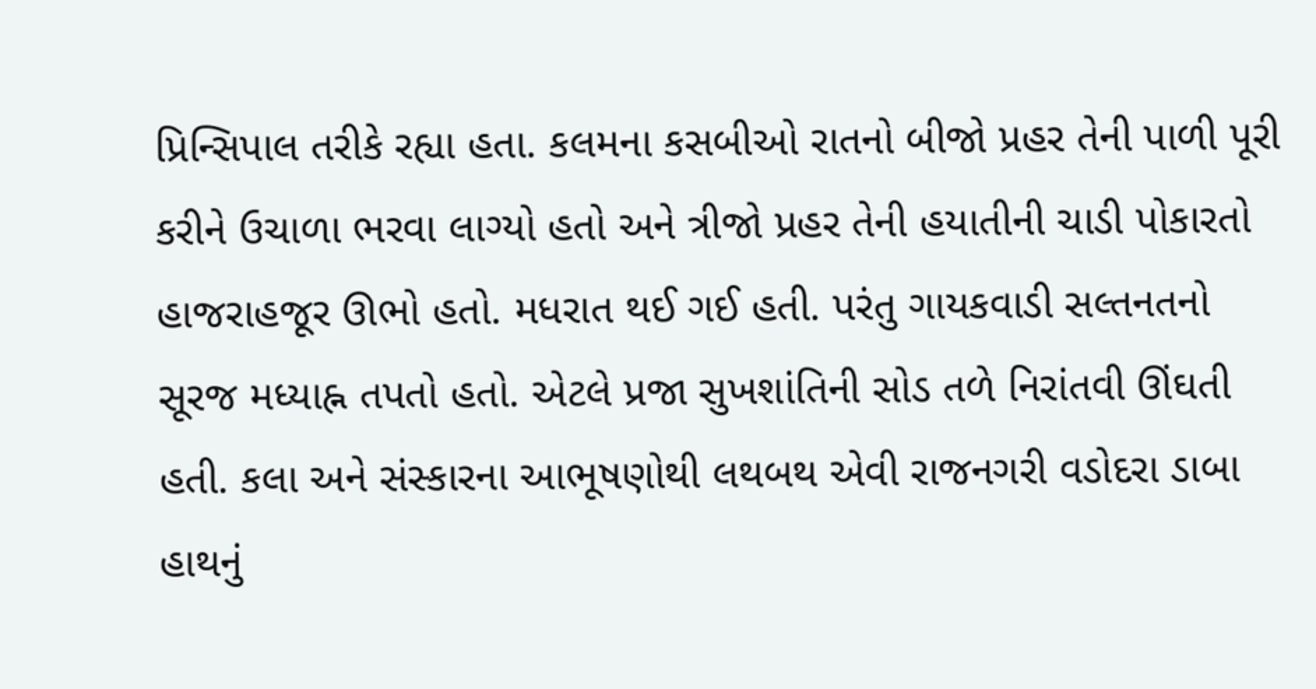પ્રિન્સિપાલ તરીકે રહ્યા હતા. કલમના કસબીઓ રાતનો બીજો પ્રહર તેની પાળી પૂરી કરીને ઉચાળા ભરવા લાગ્યો હતો અને ત્રીજો પ્રહર તેની હયાતીની ચાડી પોકારતો હાજરાહજૂર ઊભો હતો. મધરાત થઈ ગઈ હતી. પરંતુ ગાયકવાડી સલ્તનતનો સૂરજ મધ્યાહ્ન તપતો હતો. એટલે પ્રજા સુખશાંતિની સોડ તળે નિરાંતવી ઊંઘતી હતી. કલા અને સંસ્કારના આભૂષણોથી લથબથ એવી રાજનગરી વડોદરા ડાબા હાથનું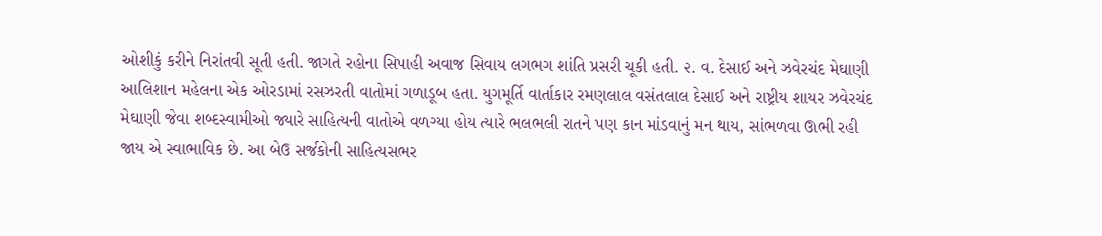ઓશીકું કરીને નિરાંતવી સૂતી હતી. જાગતે રહોના સિપાહી અવાજ સિવાય લગભગ શાંતિ પ્રસરી ચૂકી હતી. ૨. વ. દેસાઈ અને ઝવેરચંદ મેઘાણી આલિશાન મહેલના એક ઓરડામાં રસઝરતી વાતોમાં ગળાડૂબ હતા. યુગમૂર્તિ વાર્તાકાર રમણલાલ વસંતલાલ દેસાઈ અને રાષ્ટ્રીય શાયર ઝવેરચંદ મેઘાણી જેવા શબ્દસ્વામીઓ જ્યારે સાહિત્યની વાતોએ વળગ્યા હોય ત્યારે ભલભલી રાતને પણ કાન માંડવાનું મન થાય, સાંભળવા ઊભી રહી જાય એ સ્વાભાવિક છે. આ બેઉ સર્જકોની સાહિત્યસભર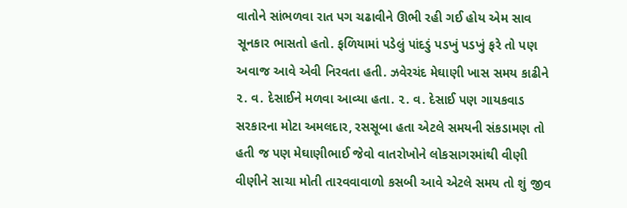વાતોને સાંભળવા રાત પગ ચઢાવીને ઊભી રહી ગઈ હોય એમ સાવ સૂનકાર ભાસતો હતો. ફળિયામાં પડેલું પાંદડું પડખું પડખું ફરે તો પણ અવાજ આવે એવી નિરવતા હતી. ઝવેરચંદ મેઘાણી ખાસ સમય કાઢીને ૨. વ. દેસાઈને મળવા આવ્યા હતા. ૨. વ. દેસાઈ પણ ગાયકવાડ સરકારના મોટા અમલદાર, રસસૂબા હતા એટલે સમયની સંકડામણ તો હતી જ પણ મેઘાણીભાઈ જેવો વાતરોખોને લોકસાગરમાંથી વીણી વીણીને સાચા મોતી તારવવાવાળો કસબી આવે એટલે સમય તો શું જીવ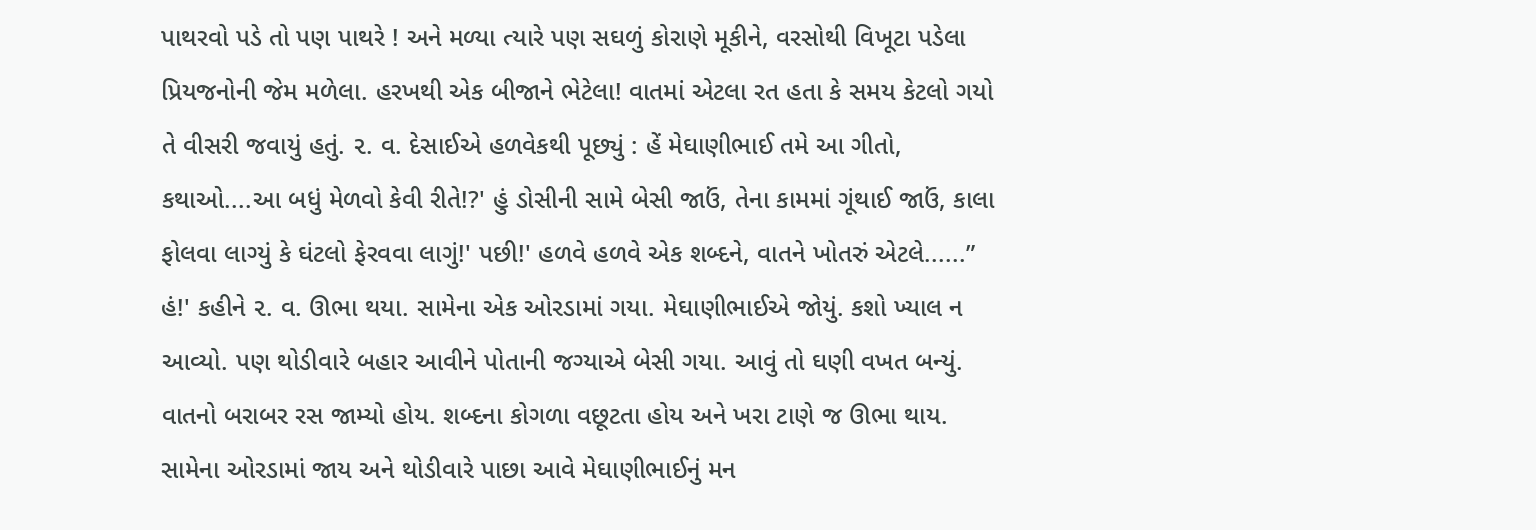પાથરવો પડે તો પણ પાથરે ! અને મળ્યા ત્યારે પણ સઘળું કોરાણે મૂકીને, વરસોથી વિખૂટા પડેલા પ્રિયજનોની જેમ મળેલા. હરખથી એક બીજાને ભેટેલા! વાતમાં એટલા રત હતા કે સમય કેટલો ગયો તે વીસરી જવાયું હતું. ૨. વ. દેસાઈએ હળવેકથી પૂછ્યું : હેં મેઘાણીભાઈ તમે આ ગીતો, કથાઓ....આ બધું મેળવો કેવી રીતે!?' હું ડોસીની સામે બેસી જાઉં, તેના કામમાં ગૂંથાઈ જાઉં, કાલા ફોલવા લાગ્યું કે ઘંટલો ફેરવવા લાગું!' પછી!' હળવે હળવે એક શબ્દને, વાતને ખોતરું એટલે......” હં!' કહીને ૨. વ. ઊભા થયા. સામેના એક ઓરડામાં ગયા. મેઘાણીભાઈએ જોયું. કશો ખ્યાલ ન આવ્યો. પણ થોડીવારે બહાર આવીને પોતાની જગ્યાએ બેસી ગયા. આવું તો ઘણી વખત બન્યું. વાતનો બરાબર રસ જામ્યો હોય. શબ્દના કોગળા વછૂટતા હોય અને ખરા ટાણે જ ઊભા થાય. સામેના ઓરડામાં જાય અને થોડીવારે પાછા આવે મેઘાણીભાઈનું મન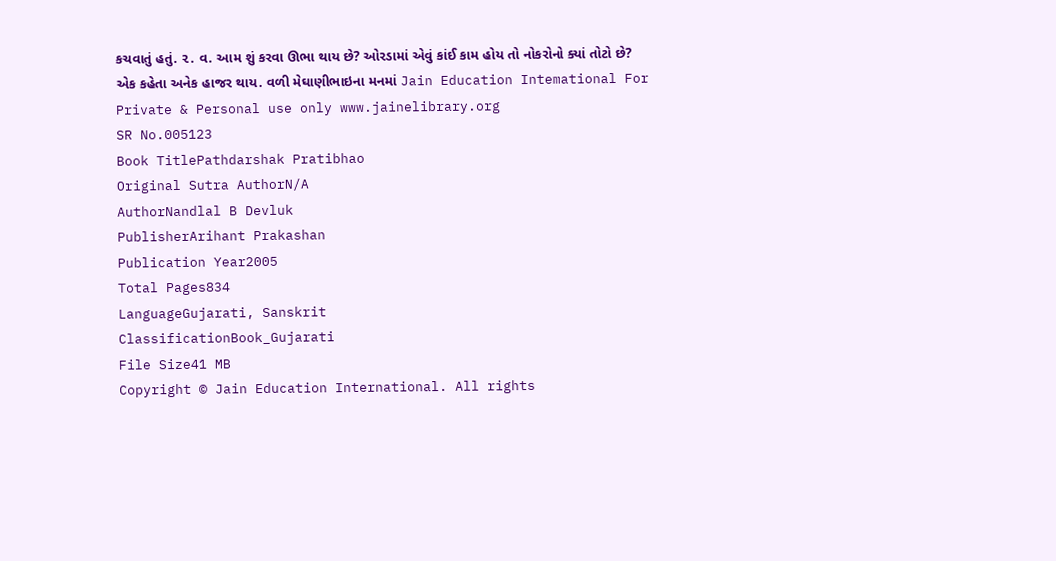કચવાતું હતું. ૨. વ. આમ શું કરવા ઊભા થાય છે? ઓરડામાં એવું કાંઈ કામ હોય તો નોકરોનો ક્યાં તોટો છે? એક કહેતા અનેક હાજર થાય. વળી મેઘાણીભાઇના મનમાં Jain Education Intemational For Private & Personal use only www.jainelibrary.org
SR No.005123
Book TitlePathdarshak Pratibhao
Original Sutra AuthorN/A
AuthorNandlal B Devluk
PublisherArihant Prakashan
Publication Year2005
Total Pages834
LanguageGujarati, Sanskrit
ClassificationBook_Gujarati
File Size41 MB
Copyright © Jain Education International. All rights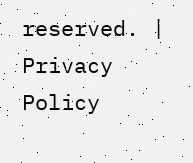reserved. | Privacy Policy